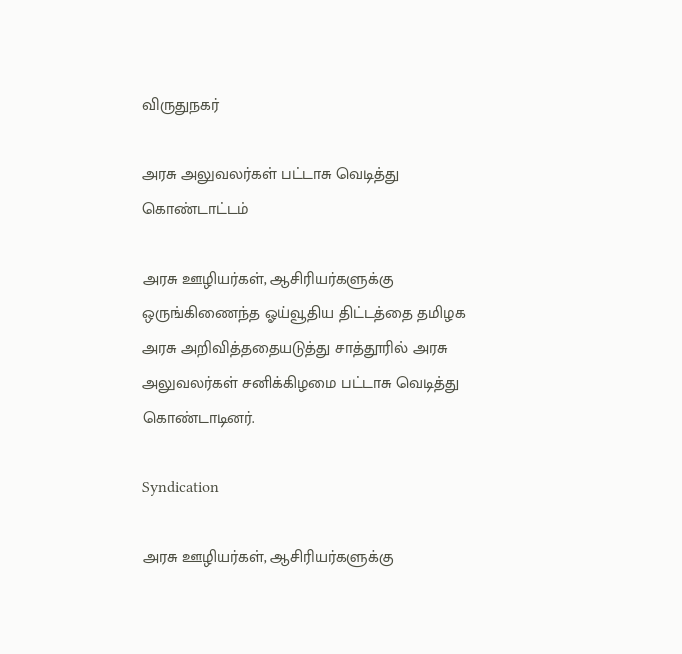விருதுநகர்

அரசு அலுவலர்கள் பட்டாசு வெடித்து கொண்டாட்டம்

அரசு ஊழியர்கள், ஆசிரியர்களுக்கு ஒருங்கிணைந்த ஓய்வூதிய திட்டத்தை தமிழக அரசு அறிவித்ததையடுத்து சாத்தூரில் அரசு அலுவலர்கள் சனிக்கிழமை பட்டாசு வெடித்து கொண்டாடினர்.

Syndication

அரசு ஊழியர்கள், ஆசிரியர்களுக்கு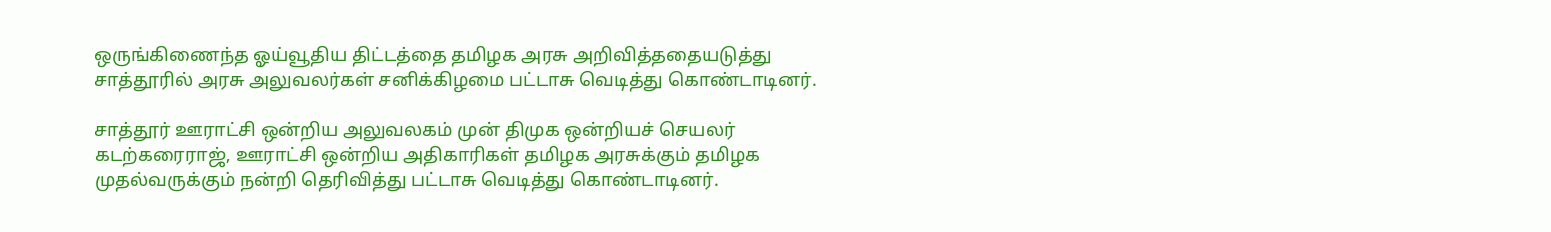ஒருங்கிணைந்த ஓய்வூதிய திட்டத்தை தமிழக அரசு அறிவித்ததையடுத்து சாத்தூரில் அரசு அலுவலர்கள் சனிக்கிழமை பட்டாசு வெடித்து கொண்டாடினர்.

சாத்தூர் ஊராட்சி ஒன்றிய அலுவலகம் முன் திமுக ஒன்றியச் செயலர் கடற்கரைராஜ், ஊராட்சி ஒன்றிய அதிகாரிகள் தமிழக அரசுக்கும் தமிழக முதல்வருக்கும் நன்றி தெரிவித்து பட்டாசு வெடித்து கொண்டாடினர்.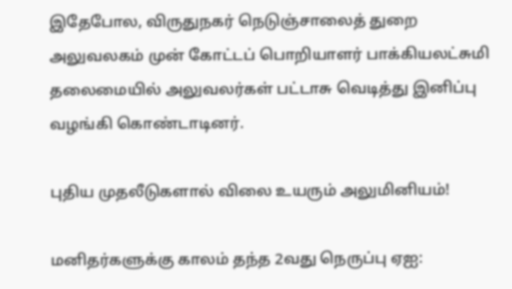இதேபோல, விருதுநகர் நெடுஞ்சாலைத் துறை அலுவலகம் முன் கோட்டப் பொறியாளர் பாக்கியலட்சுமி தலைமையில் அலுவலர்கள் பட்டாசு வெடித்து இனிப்பு வழங்கி கொண்டாடினர்.

புதிய முதலீடுகளால் விலை உயரும் அலுமினியம்!

மனிதர்களுக்கு காலம் தந்த 2வது நெருப்பு ஏஐ: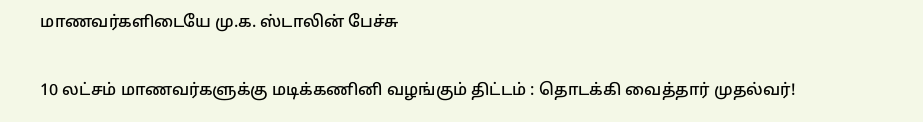மாணவர்களிடையே மு.க. ஸ்டாலின் பேச்சு

10 லட்சம் மாணவர்களுக்கு மடிக்கணினி வழங்கும் திட்டம் : தொடக்கி வைத்தார் முதல்வர்!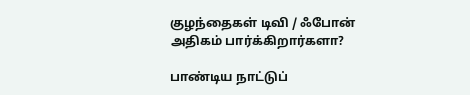குழந்தைகள் டிவி / ஃபோன் அதிகம் பார்க்கிறார்களா?

பாண்டிய நாட்டுப்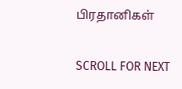பிரதானிகள்

SCROLL FOR NEXT